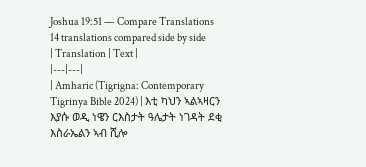Joshua 19:51 — Compare Translations
14 translations compared side by side
| Translation | Text |
|---|---|
| Amharic (Tigrigna: Contemporary Tigrinya Bible 2024) | እቲ ካህን ኣልኣዛርን እያሱ ወዲ ነዌን ርእስታት ዓሌታት ነገዳት ደቂ እስራኤልን ኣብ ሺሎ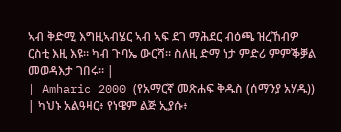ኣብ ቅድሚ እግዚኣብሄር ኣብ ኣፍ ደገ ማሕደር ብዕጫ ዝረኸብዎ ርስቲ እዚ እዩ። ካብ ጉባኤ ውርሻ። ስለዚ ድማ ነታ ምድሪ ምምቕቓል መወዳእታ ገበሩ። |
| Amharic 2000 (የአማርኛ መጽሐፍ ቅዱስ (ሰማንያ አሃዱ)) | ካህኑ አልዓዛር፥ የነዌም ልጅ ኢያሱ፥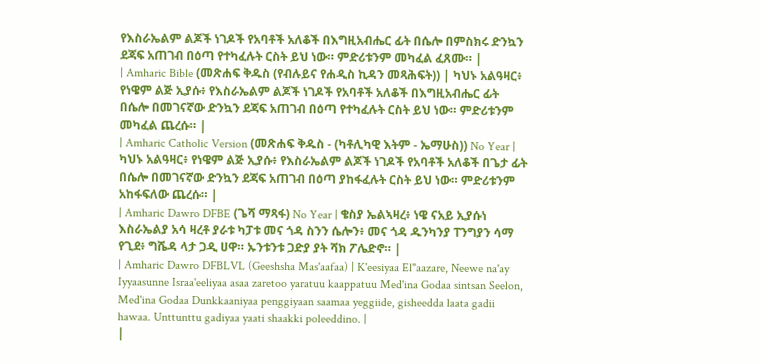የእስራኤልም ልጆች ነገዶች የአባቶች አለቆች በእግዚአብሔር ፊት በሴሎ በምስክሩ ድንኳን ደጃፍ አጠገብ በዕጣ የተካፈሉት ርስት ይህ ነው። ምድሪቱንም መካፈል ፈጸሙ። |
| Amharic Bible (መጽሐፍ ቅዱስ (የብሉይና የሐዲስ ኪዳን መጻሕፍት)) | ካህኑ አልዓዛር፥ የነዌም ልጅ ኢያሱ፥ የእስራኤልም ልጆች ነገዶች የአባቶች አለቆች በእግዚአብሔር ፊት በሴሎ በመገናኛው ድንኳን ደጃፍ አጠገብ በዕጣ የተካፈሉት ርስት ይህ ነው። ምድሪቱንም መካፈል ጨረሱ። |
| Amharic Catholic Version (መጽሐፍ ቅዱስ - (ካቶሊካዊ እትም - ኤማሁስ)) No Year | ካህኑ አልዓዛር፥ የነዌም ልጅ ኢያሱ፥ የእስራኤልም ልጆች ነገዶች የአባቶች አለቆች በጌታ ፊት በሴሎ በመገናኛው ድንኳን ደጃፍ አጠገብ በዕጣ ያከፋፈሉት ርስት ይህ ነው። ምድሪቱንም አከፋፍለው ጨረሱ። |
| Amharic Dawro DFBE (ጌሻ ማጻፋ) No Year | ቄስያ ኤልኣዛረ፥ ነዌ ናአይ ኢያሱነ እስራኤልያ አሳ ዛረቶ ያራቱ ካፓቱ መና ጎዳ ስንን ሴሎን፥ መና ጎዳ ዱንካንያ ፐንግያን ሳማ የጊደ፥ ግሼዳ ላታ ጋዲ ሀዋ። ኡንቱንቱ ጋድያ ያት ሻክ ፖሌድኖ። |
| Amharic Dawro DFBLVL (Geeshsha Mas'aafaa) | K'eesiyaa El"aazare, Neewe na'ay Iyyaasunne Israa'eeliyaa asaa zaretoo yaratuu kaappatuu Med'ina Godaa sintsan Seelon, Med'ina Godaa Dunkkaaniyaa penggiyaan saamaa yeggiide, gisheedda laata gadii hawaa. Unttunttu gadiyaa yaati shaakki poleeddino. |
|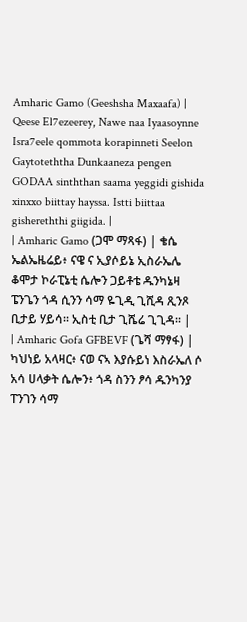Amharic Gamo (Geeshsha Maxaafa) | Qeese El7ezeerey, Nawe naa Iyaasoynne Isra7eele qommota korapinneti Seelon Gaytoteththa Dunkaaneza pengen GODAA sinththan saama yeggidi gishida xinxxo biittay hayssa. Istti biittaa gishereththi giigida. |
| Amharic Gamo (ጋሞ ማጻፋ) | ቄሴ ኤልኤዜሬይ፥ ናዌ ና ኢያሶይኔ ኢስራኤሌ ቆሞታ ኮራፒኔቲ ሴሎን ጋይቶቴ ዱንካኔዛ ፔንጌን ጎዳ ሲንን ሳማ ዬጊዲ ጊሺዳ ጺንጾ ቢታይ ሃይሳ። ኢስቲ ቢታ ጊሼሬ ጊጊዳ። |
| Amharic Gofa GFBEVF (ጌሻ ማፃፋ) | ካህነይ አላዛር፥ ናወ ናኣ እያሱይነ እስራኤለ ሶ አሳ ሀላቃት ሴሎን፥ ጎዳ ስንን ፆሳ ዱንካንያ ፐንገን ሳማ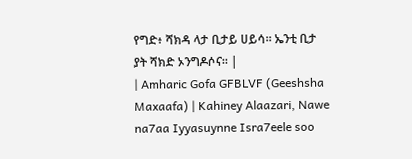የግድ፥ ሻክዳ ላታ ቢታይ ሀይሳ። ኤንቲ ቢታ ያት ሻክድ ኦንግዶሶና። |
| Amharic Gofa GFBLVF (Geeshsha Maxaafa) | Kahiney Alaazari, Nawe na7aa Iyyasuynne Isra7eele soo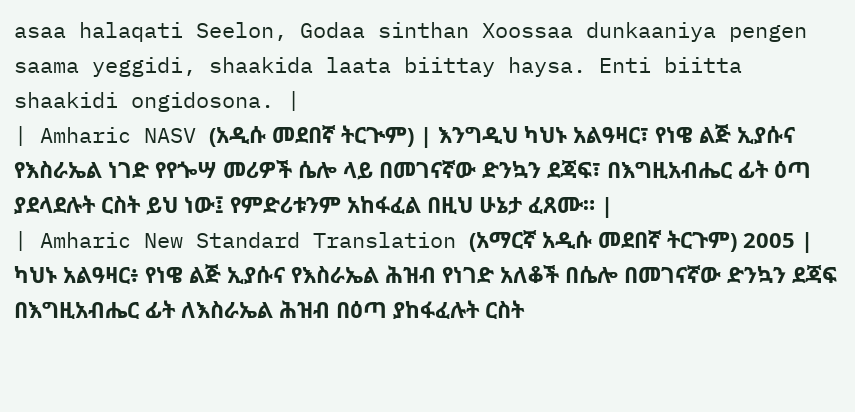asaa halaqati Seelon, Godaa sinthan Xoossaa dunkaaniya pengen saama yeggidi, shaakida laata biittay haysa. Enti biitta shaakidi ongidosona. |
| Amharic NASV (አዲሱ መደበኛ ትርጒም) | እንግዲህ ካህኑ አልዓዛር፣ የነዌ ልጅ ኢያሱና የእስራኤል ነገድ የየጐሣ መሪዎች ሴሎ ላይ በመገናኛው ድንኳን ደጃፍ፣ በእግዚአብሔር ፊት ዕጣ ያደላደሉት ርስት ይህ ነው፤ የምድሪቱንም አከፋፈል በዚህ ሁኔታ ፈጸሙ። |
| Amharic New Standard Translation (አማርኛ አዲሱ መደበኛ ትርጉም) 2005 | ካህኑ አልዓዛር፥ የነዌ ልጅ ኢያሱና የእስራኤል ሕዝብ የነገድ አለቆች በሴሎ በመገናኛው ድንኳን ደጃፍ በእግዚአብሔር ፊት ለእስራኤል ሕዝብ በዕጣ ያከፋፈሉት ርስት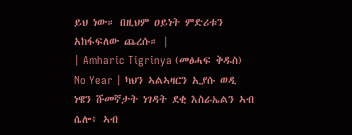ይህ ነው። በዚህም ዐይነት ምድሪቱን አከፋፍለው ጨረሱ። |
| Amharic Tigrinya (መፅሓፍ ቅዱስ) No Year | ካህን ኣልኣዛርን ኢያሱ ወዲ ነዌን ሹመኛታት ነገዳት ደቂ እስራኤልን ኣብ ሴሎ፥ ኣብ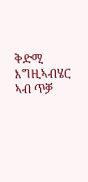ቅድሚ እግዚኣብሄር ኣብ ጥቓ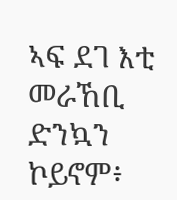ኣፍ ደገ እቲ መራኸቢ ድንኳን ኮይኖም፥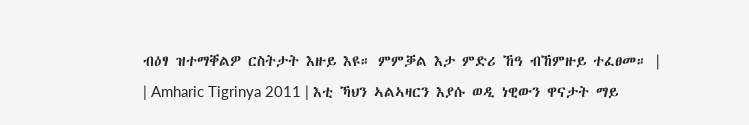ብዕፃ ዝተማቐልዎ ርስትታት እዙይ እዩ። ምምቓል እታ ምድሪ ኸዓ ብኸምዙይ ተፈፀመ። |
| Amharic Tigrinya 2011 | እቲ ኻህን ኣልኣዛርን እያሱ ወዲ ነዊውን ዋናታት ማይ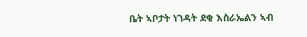ቤት ኣቦታት ነገዳት ደቂ እስራኤልን ኣብ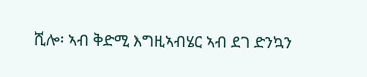ሺሎ፡ ኣብ ቅድሚ እግዚኣብሄር ኣብ ደገ ድንኳን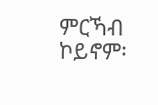ምርኻብ ኮይኖም፡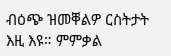ብዕጭ ዝመቐልዎ ርስትታት እዚ እዩ። ምምቃል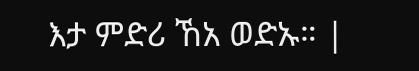እታ ምድሪ ኸአ ወድኡ። |